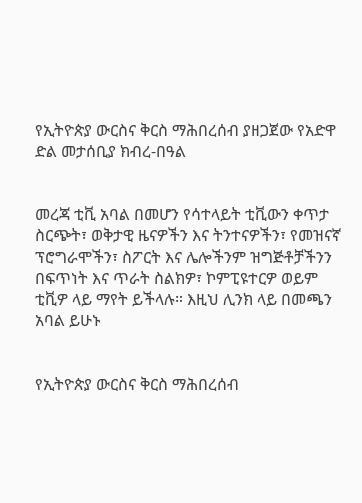የኢትዮጵያ ውርስና ቅርስ ማሕበረሰብ ያዘጋጀው የአድዋ ድል መታሰቢያ ክብረ-በዓል


መረጃ ቲቪ አባል በመሆን የሳተላይት ቲቪውን ቀጥታ ስርጭት፣ ወቅታዊ ዜናዎችን እና ትንተናዎችን፣ የመዝናኛ ፕሮግራሞችን፣ ስፖርት እና ሌሎችንም ዝግጅቶቻችንን በፍጥነት እና ጥራት ስልክዎ፣ ኮምፒዩተርዎ ወይም ቲቪዎ ላይ ማየት ይችላሉ። እዚህ ሊንክ ላይ በመጫን አባል ይሁኑ


የኢትዮጵያ ውርስና ቅርስ ማሕበረሰብ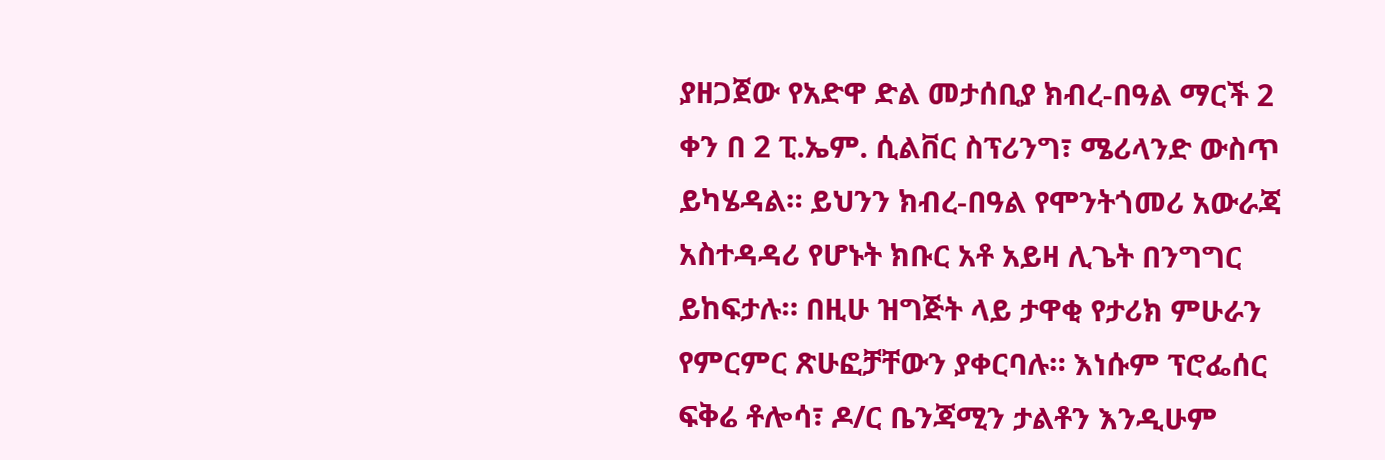ያዘጋጀው የአድዋ ድል መታሰቢያ ክብረ-በዓል ማርች 2 ቀን በ 2 ፒ.ኤም. ሲልቨር ስፕሪንግ፣ ሜሪላንድ ውስጥ ይካሄዳል። ይህንን ክብረ-በዓል የሞንትጎመሪ አውራጃ አስተዳዳሪ የሆኑት ክቡር አቶ አይዛ ሊጌት በንግግር ይከፍታሉ። በዚሁ ዝግጅት ላይ ታዋቂ የታሪክ ምሁራን የምርምር ጽሁፎቻቸውን ያቀርባሉ። እነሱም ፕሮፌሰር ፍቅሬ ቶሎሳ፣ ዶ/ር ቤንጃሚን ታልቶን እንዲሁም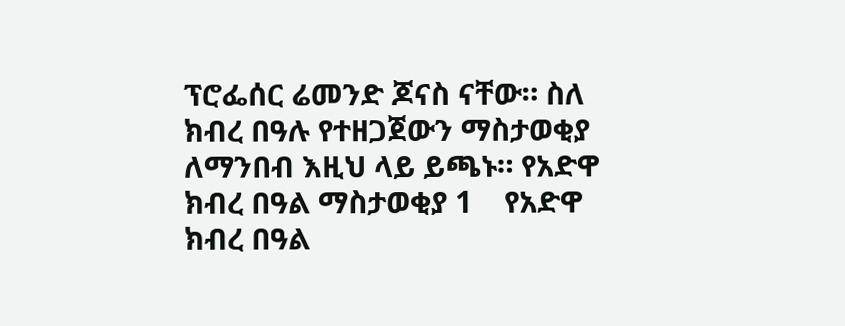ፕሮፌሰር ሬመንድ ጆናስ ናቸው። ስለ ክብረ በዓሉ የተዘጋጀውን ማስታወቂያ ለማንበብ እዚህ ላይ ይጫኑ። የአድዋ ክብረ በዓል ማስታወቂያ 1    የአድዋ ክብረ በዓል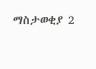ማስታወቂያ 2